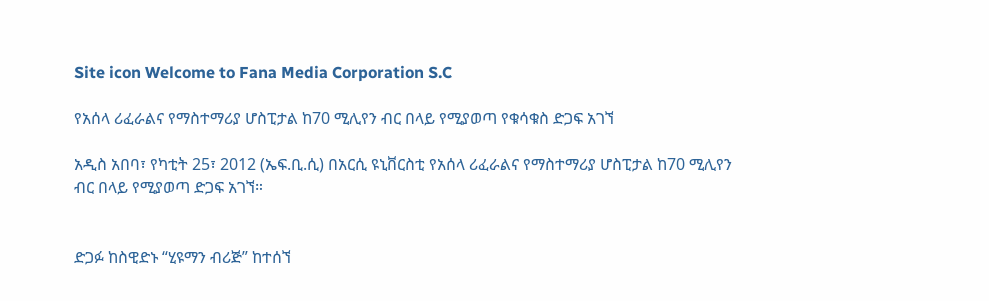Site icon Welcome to Fana Media Corporation S.C

የአሰላ ሪፈራልና የማስተማሪያ ሆስፒታል ከ70 ሚሊየን ብር በላይ የሚያወጣ የቁሳቁስ ድጋፍ አገኘ

አዲስ አበባ፣ የካቲት 25፣ 2012 (ኤፍ.ቢ.ሲ) በአርሲ ዩኒቨርስቲ የአሰላ ሪፈራልና የማስተማሪያ ሆስፒታል ከ70 ሚሊየን ብር በላይ የሚያወጣ ድጋፍ አገኘ።


ድጋፉ ከስዊድኑ “ሂዩማን ብሪጅ” ከተሰኘ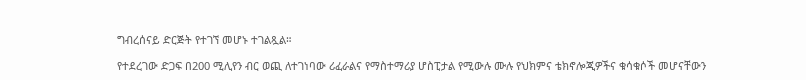ግብረሰናይ ድርጅት የተገኘ መሆኑ ተገልጿል።

የተደረገው ድጋፍ በ200 ሚሊየን ብር ወጪ ለተገነባው ሪፈራልና የማስተማሪያ ሆስፒታል የሚውሉ ሙሉ የህክምና ቴክኖሎጂዎችና ቁሳቁሶች መሆናቸውን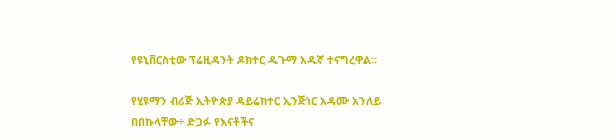የዩኒቨርስቲው ፕሬዚዳንት ዶክተር ዱጉማ አዱኛ ተናግረዋል።

የሂዩማን ብሪጅ ኢትዮጵያ ዳይሬክተር ኢንጅነር አዳሙ አንለይ በበኩላቸው÷ ድጋፉ የእናቶችና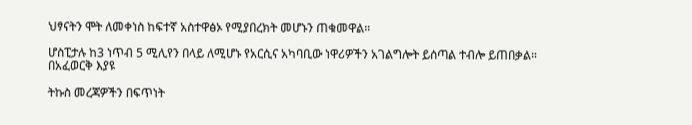ህፃናትን ሞት ለመቀነስ ከፍተኛ አስተዋፅኦ የሚያበረክት መሆኑን ጠቁመዋል።

ሆስፒታሉ ከ3 ነጥብ 5 ሚሊየን በላይ ለሚሆኑ የአርሲና አካባቢው ነዋሪዎችን አገልግሎት ይሰጣል ተብሎ ይጠበቃል።
በአፈወርቅ እያዩ

ትኩስ መረጃዎችን በፍጥነት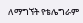ለማግኘት የቴሌግራም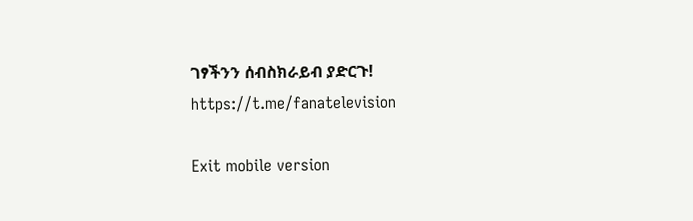ገፃችንን ሰብስክራይብ ያድርጉ!
https://t.me/fanatelevision

Exit mobile version